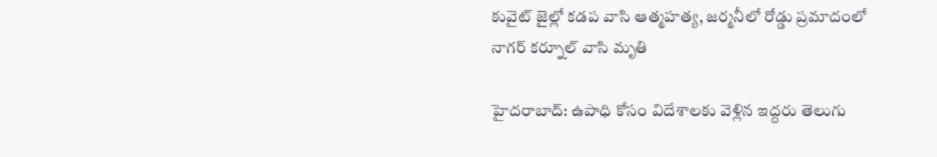కువైట్ జైల్లో కడప వాసి ఆత్మహత్య, జర్మనీలో రోడ్డు ప్రమాదంలో నాగర్ కర్నూల్ వాసి మృతి

హైదరాబాద్: ఉపాధి కోసం విదేశాలకు వెళ్లిన ఇద్దరు తెలుగు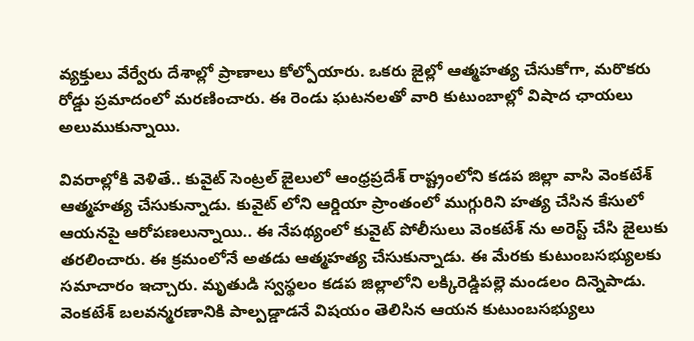వ్యక్తులు వేర్వేరు దేశాల్లో ప్రాణాలు కోల్పోయారు. ఒకరు జైల్లో ఆత్మహత్య చేసుకోగా, మరొకరు రోడ్డు ప్రమాదంలో మరణించారు. ఈ రెండు ఘటనలతో వారి కుటుంబాల్లో విషాద ఛాయలు అలుముకున్నాయి.

వివరాల్లోకి వెళితే.. కువైట్ సెంట్రల్ జైలులో ఆంధ్రప్రదేశ్ రాష్ట్రంలోని కడప జిల్లా వాసి వెంకటేశ్ ఆత్మహత్య చేసుకున్నాడు. కువైట్ లోని ఆర్డియా ప్రాంతంలో ముగ్గురిని హత్య చేసిన కేసులో ఆయనపై ఆరోపణలున్నాయి.. ఈ నేపథ్యంలో కువైట్ పోలీసులు వెంకటేశ్ ను అరెస్ట్ చేసి జైలుకు తరలించారు. ఈ క్రమంలోనే అతడు ఆత్మహత్య చేసుకున్నాడు. ఈ మేరకు కుటుంబసభ్యులకు సమాచారం ఇచ్చారు. మృతుడి స్వస్థలం కడప జిల్లాలోని లక్కిరెడ్డిపల్లె మండలం దిన్నెపాడు. వెంకటేశ్ బలవన్మరణానికి పాల్పడ్డాడనే విషయం తెలిసిన ఆయన కుటుంబసభ్యులు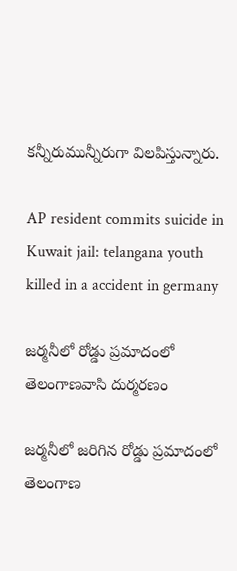కన్నీరుమున్నీరుగా విలపిస్తున్నారు.

AP resident commits suicide in Kuwait jail: telangana youth killed in a accident in germany

జర్మనీలో రోడ్డు ప్రమాదంలో తెలంగాణవాసి దుర్మరణం

జర్మనీలో జరిగిన రోడ్డు ప్రమాదంలో తెలంగాణ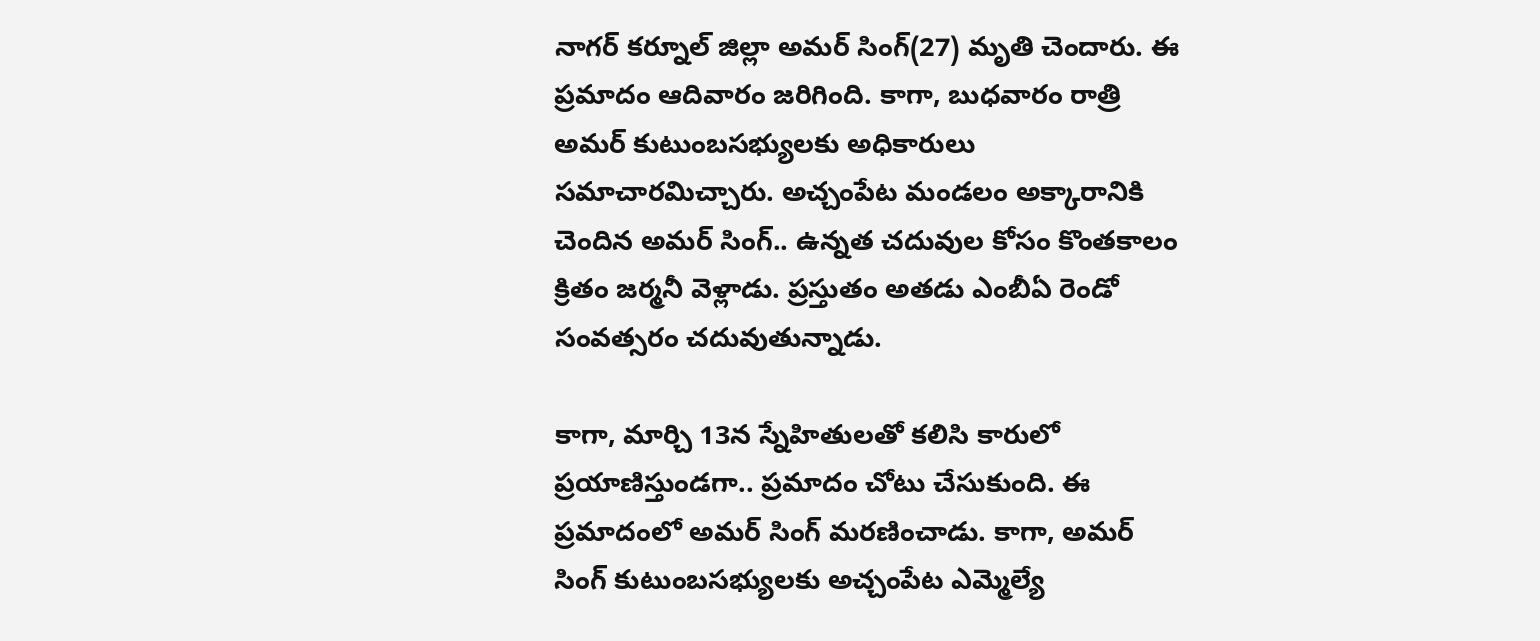నాగర్ కర్నూల్ జిల్లా అమర్ సింగ్(27) మృతి చెందారు. ఈ ప్రమాదం ఆదివారం జరిగింది. కాగా, బుధవారం రాత్రి అమర్ కుటుంబసభ్యులకు అధికారులు సమాచారమిచ్చారు. అచ్చంపేట మండలం అక్కారానికి చెందిన అమర్ సింగ్.. ఉన్నత చదువుల కోసం కొంతకాలం క్రితం జర్మనీ వెళ్లాడు. ప్రస్తుతం అతడు ఎంబీఏ రెండో సంవత్సరం చదువుతున్నాడు.

కాగా, మార్చి 13న స్నేహితులతో కలిసి కారులో ప్రయాణిస్తుండగా.. ప్రమాదం చోటు చేసుకుంది. ఈ ప్రమాదంలో అమర్ సింగ్ మరణించాడు. కాగా, అమర్ సింగ్ కుటుంబసభ్యులకు అచ్చంపేట ఎమ్మెల్యే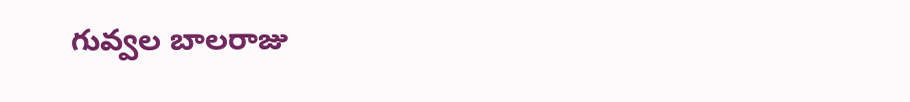గువ్వల బాలరాజు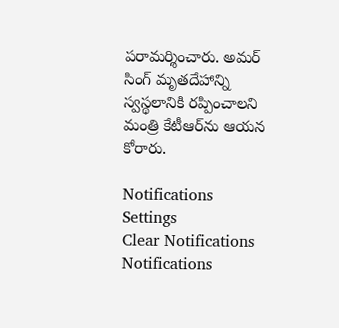పరామర్శించారు. అమర్ సింగ్ మృతదేహాన్ని స్వస్థలానికి రప్పించాలని మంత్రి కేటీఆర్‌ను ఆయన కోరారు.

Notifications
Settings
Clear Notifications
Notifications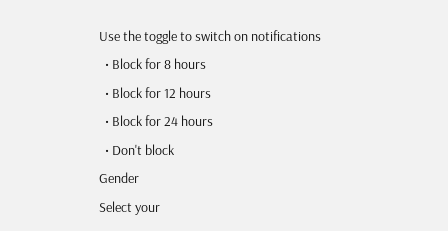Use the toggle to switch on notifications
  • Block for 8 hours
  • Block for 12 hours
  • Block for 24 hours
  • Don't block
Gender
Select your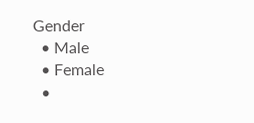Gender
  • Male
  • Female
  •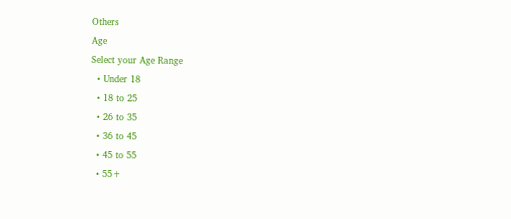Others
Age
Select your Age Range
  • Under 18
  • 18 to 25
  • 26 to 35
  • 36 to 45
  • 45 to 55
  • 55+